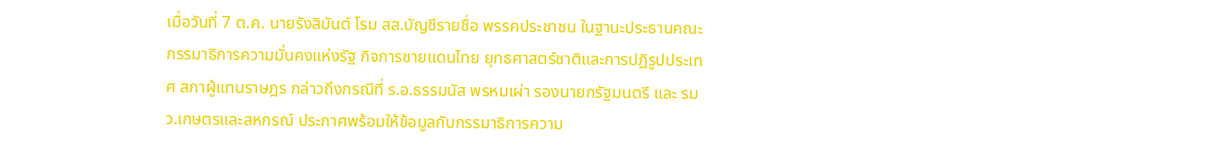เมื่อวันที่ 7 ต.ค. นายรังสิมันต์ โรม สส.บัญชีรายชื่อ พรรคประชาชน ในฐานะประธานคณะกรรมาธิการความมั่นคงแห่งรัฐ กิจการชายแดนไทย ยุทธศาสตร์ชาติและการปฏิรูปประเทศ สภาผู้แทนราษฎร กล่าวถึงกรณีที่ ร.อ.ธรรมนัส พรหมเผ่า รองนายกรัฐมนตรี และ รมว.เกษตรและสหกรณ์ ประกาศพร้อมให้ข้อมูลกับกรรมาธิการความ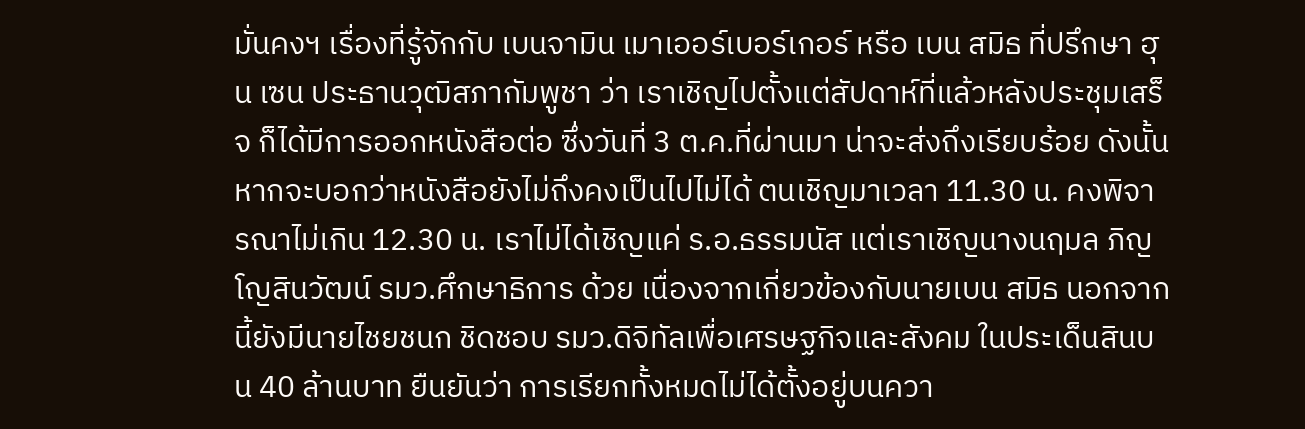มั่นคงฯ เรื่องที่รู้จักกับ เบนจามิน เมาเออร์เบอร์เกอร์ หรือ เบน สมิธ ที่ปรึกษา ฮุน เซน ประธานวุฒิสภากัมพูชา ว่า เราเชิญไปตั้งแต่สัปดาห์ที่แล้วหลังประชุมเสร็จ ก็ได้มีการออกหนังสือต่อ ซึ่งวันที่ 3 ต.ค.ที่ผ่านมา น่าจะส่งถึงเรียบร้อย ดังนั้นหากจะบอกว่าหนังสือยังไม่ถึงคงเป็นไปไม่ได้ ตนเชิญมาเวลา 11.30 น. คงพิจารณาไม่เกิน 12.30 น. เราไม่ได้เชิญแค่ ร.อ.ธรรมนัส แต่เราเชิญนางนฤมล ภิญโญสินวัฒน์ รมว.ศึกษาธิการ ด้วย เนื่องจากเกี่ยวข้องกับนายเบน สมิธ นอกจากนี้ยังมีนายไชยชนก ชิดชอบ รมว.ดิจิทัลเพื่อเศรษฐกิจและสังคม ในประเด็นสินบน 40 ล้านบาท ยืนยันว่า การเรียกทั้งหมดไม่ได้ตั้งอยู่บนควา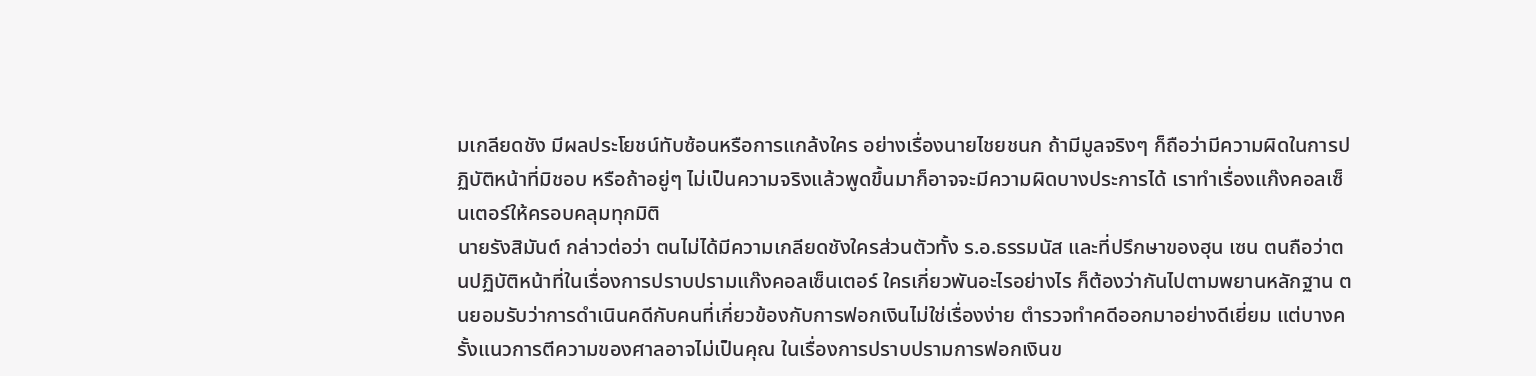มเกลียดชัง มีผลประโยชน์ทับซ้อนหรือการแกล้งใคร อย่างเรื่องนายไชยชนก ถ้ามีมูลจริงๆ ก็ถือว่ามีความผิดในการปฏิบัติหน้าที่มิชอบ หรือถ้าอยู่ๆ ไม่เป็นความจริงแล้วพูดขึ้นมาก็อาจจะมีความผิดบางประการได้ เราทำเรื่องแก๊งคอลเซ็นเตอร์ให้ครอบคลุมทุกมิติ
นายรังสิมันต์ กล่าวต่อว่า ตนไม่ได้มีความเกลียดชังใครส่วนตัวทั้ง ร.อ.ธรรมนัส และที่ปรึกษาของฮุน เซน ตนถือว่าตนปฏิบัติหน้าที่ในเรื่องการปราบปรามแก๊งคอลเซ็นเตอร์ ใครเกี่ยวพันอะไรอย่างไร ก็ต้องว่ากันไปตามพยานหลักฐาน ตนยอมรับว่าการดำเนินคดีกับคนที่เกี่ยวข้องกับการฟอกเงินไม่ใช่เรื่องง่าย ตำรวจทำคดีออกมาอย่างดีเยี่ยม แต่บางครั้งแนวการตีความของศาลอาจไม่เป็นคุณ ในเรื่องการปราบปรามการฟอกเงินข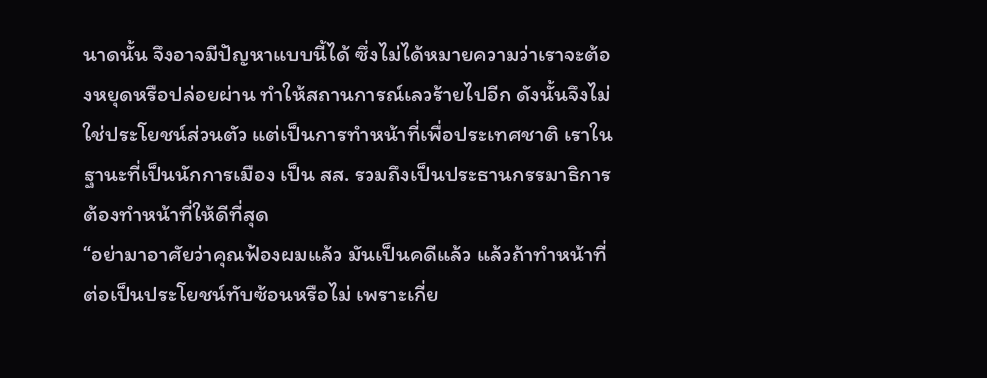นาดนั้น จึงอาจมีปัญหาแบบนี้ได้ ซึ่งไม่ได้หมายความว่าเราจะต้องหยุดหรือปล่อยผ่าน ทำให้สถานการณ์เลวร้ายไปอีก ดังนั้นจึงไม่ใช่ประโยชน์ส่วนตัว แต่เป็นการทำหน้าที่เพื่อประเทศชาติ เราในฐานะที่เป็นนักการเมือง เป็น สส. รวมถึงเป็นประธานกรรมาธิการ ต้องทำหน้าที่ให้ดีที่สุด
“อย่ามาอาศัยว่าคุณฟ้องผมแล้ว มันเป็นคดีแล้ว แล้วถ้าทำหน้าที่ต่อเป็นประโยชน์ทับซ้อนหรือไม่ เพราะเกี่ย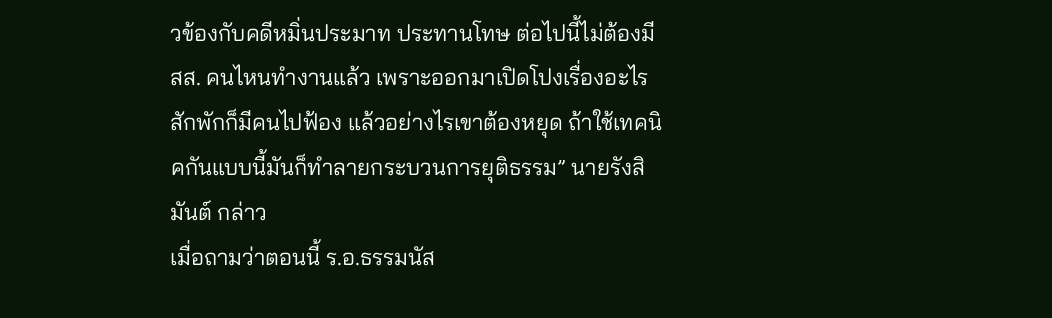วข้องกับคดีหมิ่นประมาท ประทานโทษ ต่อไปนี้ไม่ต้องมี สส. คนไหนทำงานแล้ว เพราะออกมาเปิดโปงเรื่องอะไร สักพักก็มีคนไปฟ้อง แล้วอย่างไรเขาต้องหยุด ถ้าใช้เทคนิคกันแบบนี้มันก็ทำลายกระบวนการยุติธรรม” นายรังสิมันต์ กล่าว
เมื่อถามว่าตอนนี้ ร.อ.ธรรมนัส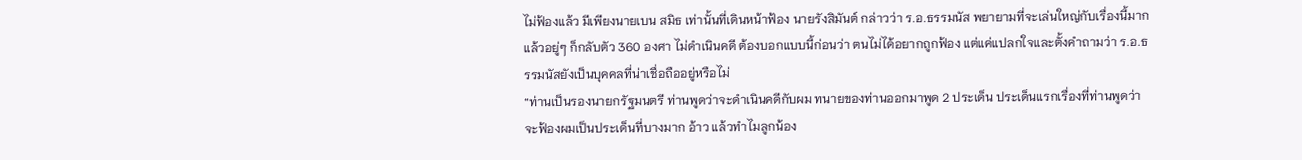ไม่ฟ้องแล้ว มีเพียงนายเบน สมิธ เท่านั้นที่เดินหน้าฟ้อง นายรังสิมันต์ กล่าวว่า ร.อ.ธรรมนัส พยายามที่จะเล่นใหญ่กับเรื่องนี้มาก แล้วอยู่ๆ ก็กลับตัว 360 องศา ไม่ดำเนินคดี ต้องบอกแบบนี้ก่อนว่า ตนไม่ได้อยากถูกฟ้อง แต่แค่แปลกใจและตั้งคำถามว่า ร.อ.ธรรมนัสยังเป็นบุคคลที่น่าเชื่อถืออยู่หรือไม่
“ท่านเป็นรองนายกรัฐมนตรี ท่านพูดว่าจะดำเนินคดีกับผม ทนายของท่านออกมาพูด 2 ประเด็น ประเด็นแรกเรื่องที่ท่านพูดว่าจะฟ้องผมเป็นประเด็นที่บางมาก อ้าว แล้วทำไมลูกน้อง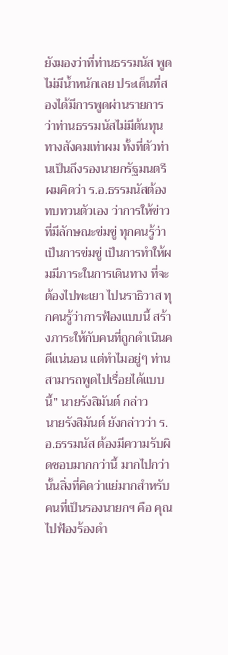ยังมองว่าที่ท่านธรรมนัส พูดไม่มีน้ำหนักเลย ประเด็นที่สองได้มีการพูดผ่านรายการ ว่าท่านธรรมนัสไม่มีต้นทุนทางสังคมเท่าผม ทั้งที่ตัวท่านเป็นถึงรองนายกรัฐมนตรี ผมคิดว่า ร.อ.ธรรมนัสต้องทบทวนตัวเอง ว่าการให้ข่าวที่มีลักษณะข่มขู่ ทุกคนรู้ว่าเป็นการข่มขู่ เป็นการทำให้ผมมีภาระในการเดินทาง ที่จะต้องไปพะเยา ไปนราธิวาส ทุกคนรู้ว่าการฟ้องแบบนี้ สร้างภาระให้กับคนที่ถูกดำเนินคดีแน่นอน แต่ทำไมอยู่ๆ ท่านสามารถพูดไปเรื่อยได้แบบนี้” นายรังสิมันต์ กล่าว
นายรังสิมันต์ ยังกล่าวว่า ร.อ.ธรรมนัส ต้องมีความรับผิดชอบมากกว่านี้ มากไปกว่านั้นสิ่งที่คิดว่าแย่มากสำหรับคนที่เป็นรองนายกฯ คือ คุณไปฟ้องร้องดำ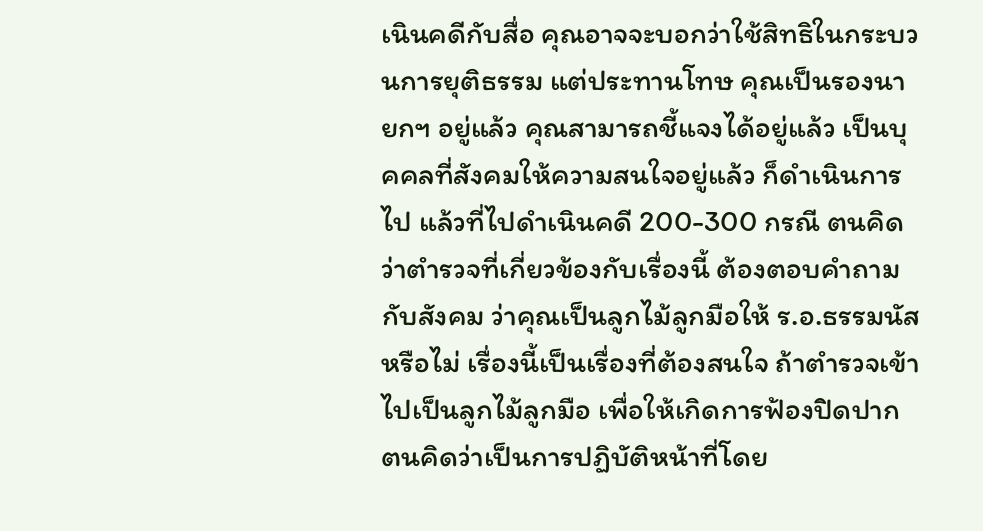เนินคดีกับสื่อ คุณอาจจะบอกว่าใช้สิทธิในกระบวนการยุติธรรม แต่ประทานโทษ คุณเป็นรองนายกฯ อยู่แล้ว คุณสามารถชี้แจงได้อยู่แล้ว เป็นบุคคลที่สังคมให้ความสนใจอยู่แล้ว ก็ดำเนินการไป แล้วที่ไปดำเนินคดี 200-300 กรณี ตนคิดว่าตำรวจที่เกี่ยวข้องกับเรื่องนี้ ต้องตอบคำถามกับสังคม ว่าคุณเป็นลูกไม้ลูกมือให้ ร.อ.ธรรมนัส หรือไม่ เรื่องนี้เป็นเรื่องที่ต้องสนใจ ถ้าตำรวจเข้าไปเป็นลูกไม้ลูกมือ เพื่อให้เกิดการฟ้องปิดปาก ตนคิดว่าเป็นการปฏิบัติหน้าที่โดย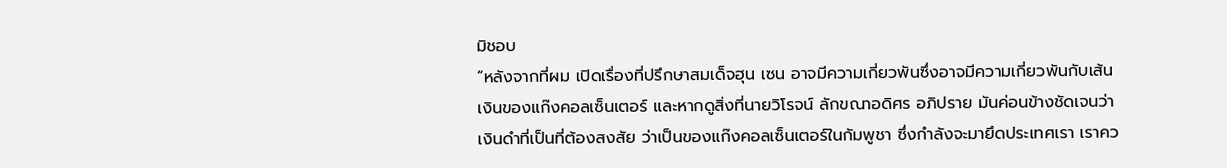มิชอบ
“หลังจากที่ผม เปิดเรื่องที่ปรึกษาสมเด็จฮุน เซน อาจมีความเกี่ยวพันซึ่งอาจมีความเกี่ยวพันกับเส้นเงินของแก๊งคอลเซ็นเตอร์ และหากดูสิ่งที่นายวิโรจน์ ลักขณาอดิศร อภิปราย มันค่อนข้างชัดเจนว่าเงินดำที่เป็นที่ต้องสงสัย ว่าเป็นของแก๊งคอลเซ็นเตอร์ในกัมพูชา ซึ่งกำลังจะมายึดประเทศเรา เราคว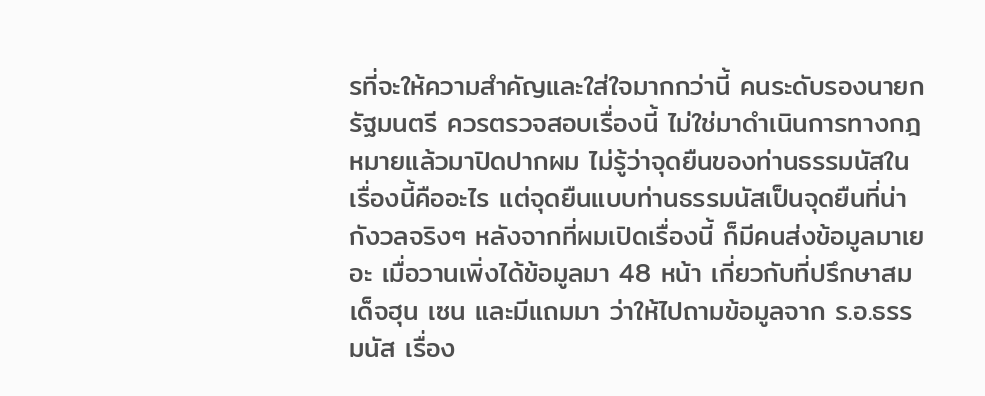รที่จะให้ความสำคัญและใส่ใจมากกว่านี้ คนระดับรองนายกรัฐมนตรี ควรตรวจสอบเรื่องนี้ ไม่ใช่มาดำเนินการทางกฎหมายแล้วมาปิดปากผม ไม่รู้ว่าจุดยืนของท่านธรรมนัสในเรื่องนี้คืออะไร แต่จุดยืนแบบท่านธรรมนัสเป็นจุดยืนที่น่ากังวลจริงๆ หลังจากที่ผมเปิดเรื่องนี้ ก็มีคนส่งข้อมูลมาเยอะ เมื่อวานเพิ่งได้ข้อมูลมา 48 หน้า เกี่ยวกับที่ปรึกษาสมเด็จฮุน เซน และมีแถมมา ว่าให้ไปถามข้อมูลจาก ร.อ.ธรรมนัส เรื่อง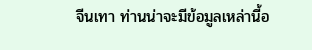จีนเทา ท่านน่าจะมีข้อมูลเหล่านี้อ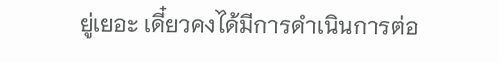ยู่เยอะ เดี๋ยวคงได้มีการดำเนินการต่อ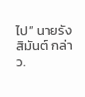ไป” นายรังสิมันต์ กล่าว.